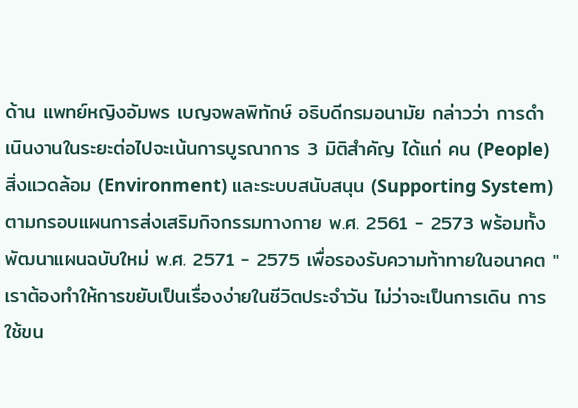ด้าน แพทย์หญิงอัมพร เบญจพลพิทักษ์ อธิบดีกรมอนามัย กล่าวว่า การดำเนินงานในระยะต่อไปจะเน้นการบูรณาการ 3 มิติสำคัญ ได้แก่ คน (People) สิ่งแวดล้อม (Environment) และระบบสนับสนุน (Supporting System) ตามกรอบแผนการส่งเสริมกิจกรรมทางกาย พ.ศ. 2561 - 2573 พร้อมทั้งพัฒนาแผนฉบับใหม่ พ.ศ. 2571 - 2575 เพื่อรองรับความท้าทายในอนาคต "เราต้องทำให้การขยับเป็นเรื่องง่ายในชีวิตประจำวัน ไม่ว่าจะเป็นการเดิน การใช้ขน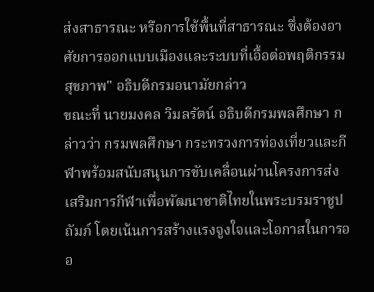ส่งสาธารณะ หรือการใช้พื้นที่สาธารณะ ซึ่งต้องอาศัยการออกแบบเมืองและระบบที่เอื้อต่อพฤติกรรมสุขภาพ" อธิบดีกรมอนามัยกล่าว
ขณะที่ นายมงคล วิมลรัตน์ อธิบดีกรมพลศึกษา กล่าวว่า กรมพลศึกษา กระทรวงการท่องเที่ยวและกีฬาพร้อมสนับสนุนการขับเคลื่อนผ่านโครงการส่งเสริมการกีฬาเพื่อพัฒนาชาติไทยในพระบรมราชูปถัมภ์ โดยเน้นการสร้างแรงจูงใจและโอกาสในการออ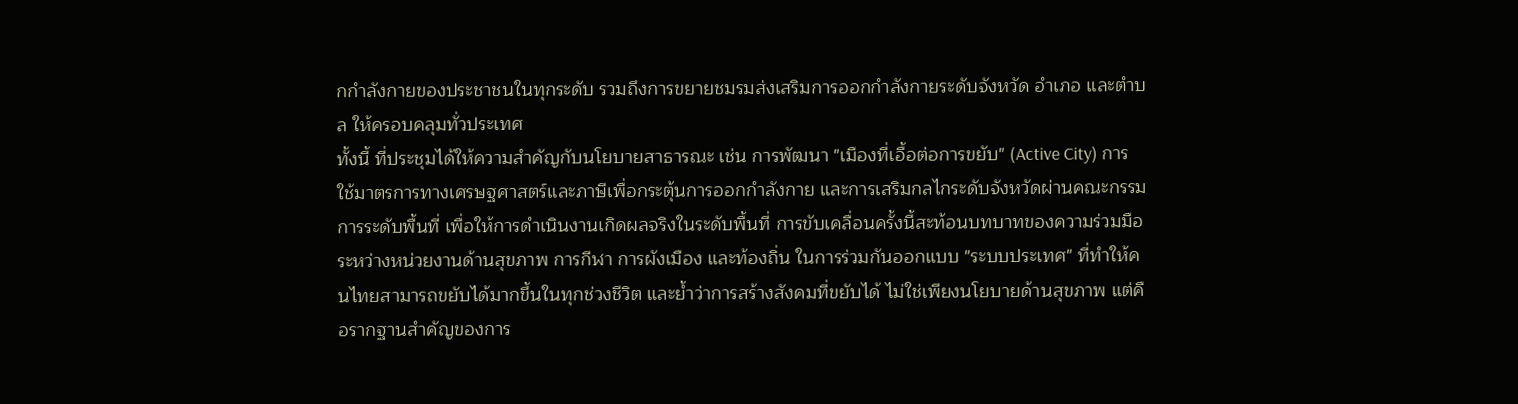กกำลังกายของประชาชนในทุกระดับ รวมถึงการขยายชมรมส่งเสริมการออกกำลังกายระดับจังหวัด อำเภอ และตำบล ให้ครอบคลุมทั่วประเทศ
ทั้งนี้ ที่ประชุมได้ให้ความสำคัญกับนโยบายสาธารณะ เช่น การพัฒนา "เมืองที่เอื้อต่อการขยับ" (Active City) การใช้มาตรการทางเศรษฐศาสตร์และภาษีเพื่อกระตุ้นการออกกำลังกาย และการเสริมกลไกระดับจังหวัดผ่านคณะกรรมการระดับพื้นที่ เพื่อให้การดำเนินงานเกิดผลจริงในระดับพื้นที่ การขับเคลื่อนครั้งนี้สะท้อนบทบาทของความร่วมมือระหว่างหน่วยงานด้านสุขภาพ การกีฬา การผังเมือง และท้องถิ่น ในการร่วมกันออกแบบ "ระบบประเทศ" ที่ทำให้คนไทยสามารถขยับได้มากขึ้นในทุกช่วงชีวิต และย้ำว่าการสร้างสังคมที่ขยับได้ ไม่ใช่เพียงนโยบายด้านสุขภาพ แต่คือรากฐานสำคัญของการ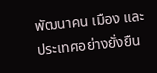พัฒนาคน เมือง และประเทศอย่างยั่งยืน